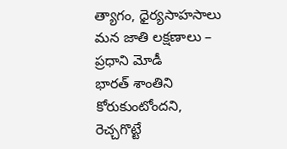త్యాగం, ధైర్యసాహసాలు మన జాతి లక్షణాలు – ప్రధాని మోడీ
భారత్ శాంతిని కోరుకుంటోందని, రెచ్చగొట్టే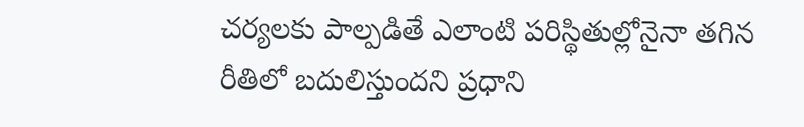చర్యలకు పాల్పడితే ఎలాంటి పరిస్థితుల్లోనైనా తగిన రీతిలో బదులిస్తుందని ప్రధాని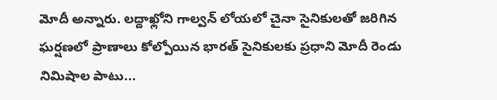మోదీ అన్నారు. లద్దాఖ్లోని గాల్వన్ లోయలో చైనా సైనికులతో జరిగిన ఘర్షణలో ప్రాణాలు కోల్పోయిన భారత్ సైనికులకు ప్రధాని మోదీ రెండు నిమిషాల పాటు...